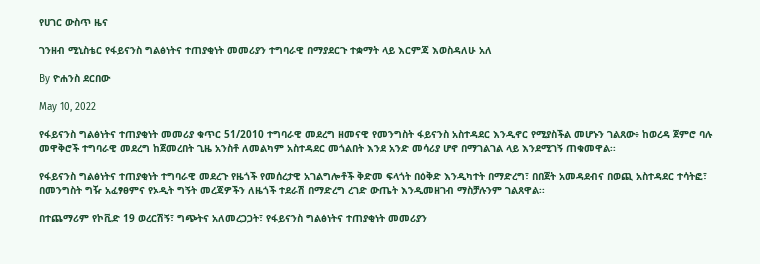የሀገር ውስጥ ዜና

ገንዘብ ሚኒስቴር የፋይናንስ ግልፅነትና ተጠያቂነት መመሪያን ተግባራዊ በማያደርጉ ተቋማት ላይ እርምጃ እወስዳለሁ አለ

By ዮሐንስ ደርበው

May 10, 2022

የፋይናንስ ግልፅነትና ተጠያቂነት መመሪያ ቁጥር 51/2010 ተግባራዊ መደረግ ዘመናዊ የመንግስት ፋይናንስ አስተዳደር እንዲኖር የሚያስችል መሆኑን ገልጸው፥ ከወረዳ ጀምሮ ባሉ መዋቅሮች ተግባራዊ መደረግ ከጀመረበት ጊዜ አንስቶ ለመልካም አስተዳደር መጎልበት እንደ አንድ መሳሪያ ሆኖ በማገልገል ላይ እንደሚገኝ ጠቁመዋል፡፡

የፋይናንስ ግልፅነትና ተጠያቂነት ተግባራዊ መደረጉ የዜጎች የመሰረታዊ አገልግሎቶች ቅድመ ፍላጎት በዕቅድ እንዲካተት በማድረግ፣ በበጀት አመዳደብና በወጪ አስተዳደር ተሳትፎ፣ በመንግስት ግዥ አፈፃፀምና የኦዲት ግኝት መረጃዎችን ለዜጎች ተደራሽ በማድረግ ረገድ ውጤት እንዲመዘገብ ማስቻሉንም ገልጸዋል፡፡

በተጨማሪም የኮቪድ 19 ወረርሽኝ፣ ግጭትና አለመረጋጋት፣ የፋይናንስ ግልፅነትና ተጠያቂነት መመሪያን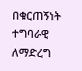በቁርጠኝነት ተግባራዊ ለማድረግ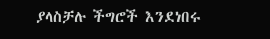ያላስቻሉ ችግሮች እንደነበሩ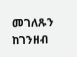መገለጹን ከገንዘብ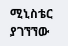ሚኒስቴር ያገኘኘው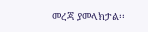መረጃ ያመላክታል፡፡